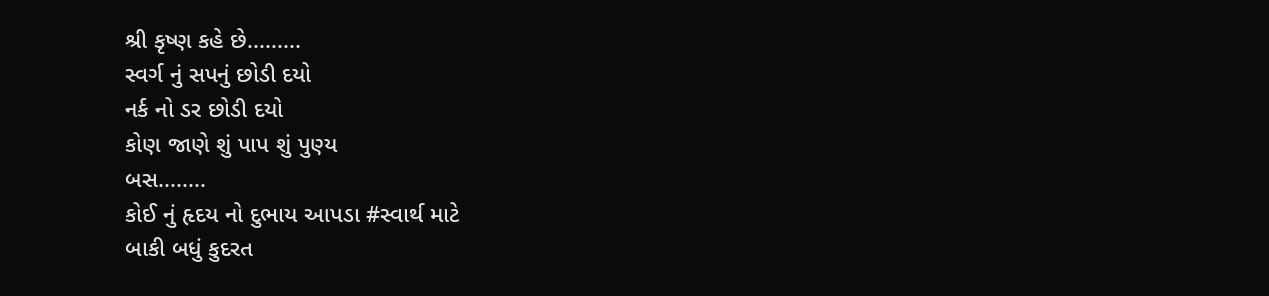શ્રી કૃષ્ણ કહે છે.........
સ્વર્ગ નું સપનું છોડી દયો
નર્ક નો ડર છોડી દયો
કોણ જાણે શું પાપ શું પુણ્ય
બસ........
કોઈ નું હૃદય નો દુભાય આપડા #સ્વાર્થ માટે
બાકી બધું કુદરત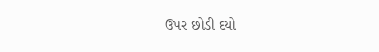ઉપર છોડી દયો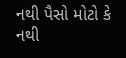નથી પૈસો મોટો કે નથી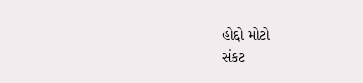હોદ્દો મોટો
સંકટ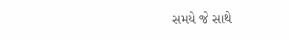સમયે જે સાથે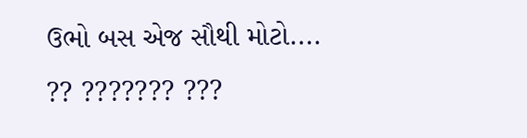ઉભો બસ એજ સૌથી મોટો....
?? ??????? ???